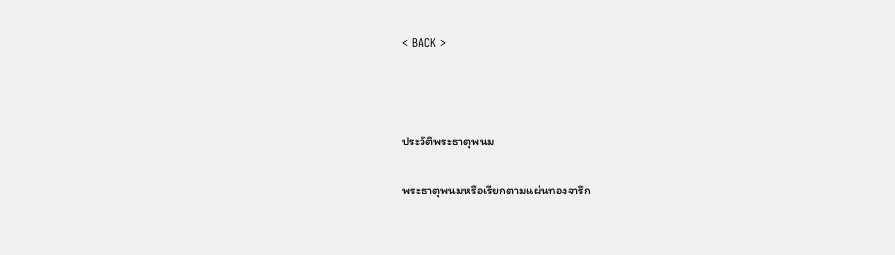< BACK >



ประวัติพระธาตุพนม

พระธาตุพนมหรือเรียกตามแผ่นทองจารึก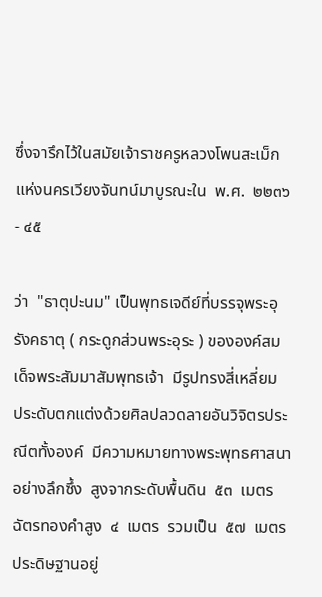ซึ่งจารึกไว้ในสมัยเจ้าราชครูหลวงโพนสะเม็กแห่งนครเวียงจันทน์มาบูรณะใน  พ.ศ.  ๒๒๓๖ - ๔๕

ว่า  "ธาตุปะนม" เป็นพุทธเจดีย์ที่บรรจุพระอุรังคธาตุ ( กระดูกส่วนพระอุระ ) ขององค์สมเด็จพระสัมมาสัมพุทธเจ้า  มีรูปทรงสี่เหลี่ยม  ประดับตกแต่งด้วยศิลปลวดลายอันวิจิตรประณีตทั้งองค์  มีความหมายทางพระพุทธศาสนาอย่างลึกซึ้ง  สูงจากระดับพื้นดิน  ๕๓  เมตร  ฉัตรทองคำสูง  ๔  เมตร  รวมเป็น  ๕๗  เมตร  ประดิษฐานอยู่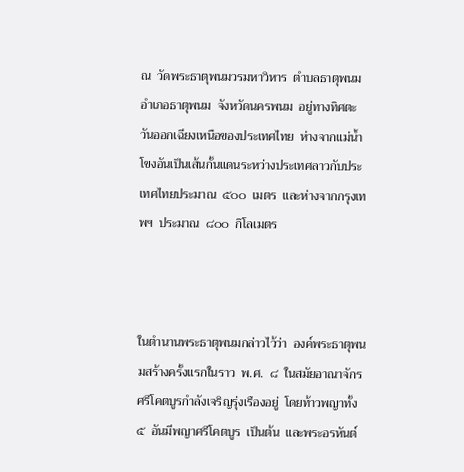ณ  วัดพระธาตุพนมวรมหาวิหาร  ตำบลธาตุพนม  อำเภอธาตุพนม  จังหวัดนครพนม  อยู่ทางทิศตะวันออกเฉียงเหนือของประเทศไทย  ห่างจากแม่น้ำโขงอันเป็นเส้นกั้นแดนระหว่างประเทศลาวกับประเทศไทยประมาณ  ๕๐๐  เมตร  และห่างจากกรุงเทพฯ  ประมาณ  ๘๐๐  กิโลเมตร



ในตำนานพระธาตุพนมกล่าวไว้ว่า  องค์พระธาตุพนมสร้างครั้งแรกในราว  พ.ศ.  ๘  ในสมัยอาณาจักรศรีโคตบูรกำลังเจริญรุ่งเรืองอยู่  โดยท้าวพญาทั้ง  ๕  อันมีพญาศรีโคตบูร  เป็นต้น  และพระอรหันต์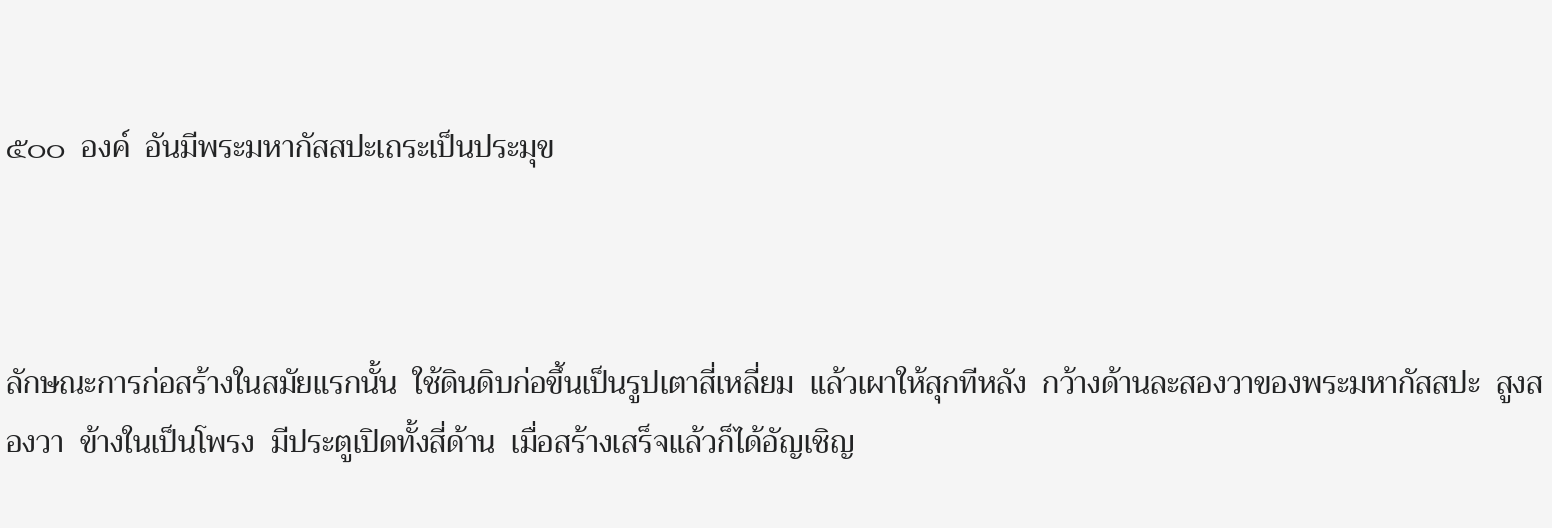๕๐๐  องค์  อันมีพระมหากัสสปะเถระเป็นประมุข



ลักษณะการก่อสร้างในสมัยแรกนั้น  ใช้ดินดิบก่อขึ้นเป็นรูปเตาสี่เหลี่ยม  แล้วเผาให้สุกทีหลัง  กว้างด้านละสองวาของพระมหากัสสปะ  สูงสองวา  ข้างในเป็นโพรง  มีประตูเปิดทั้งสี่ด้าน  เมื่อสร้างเสร็จแล้วก็ได้อัญเชิญ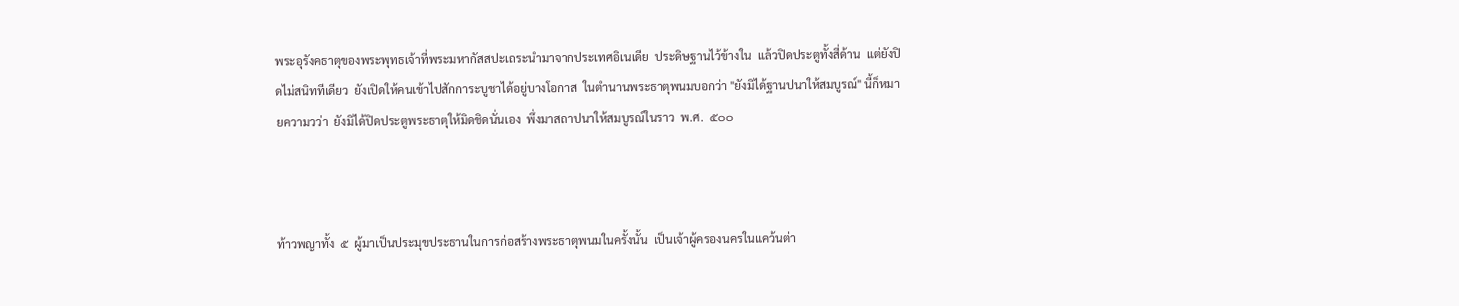พระอุรังคธาตุของพระพุทธเจ้าที่พระมหากัสสปะเถระนำมาจากประเทศอิเนเดีย  ประดิษฐานไว้ข้างใน  แล้วปิดประตูทั้งสี่ด้าน  แต่ยังปิดไม่สนิททีเดียว  ยังเปิดให้คนเข้าไปสักการะบูชาได้อยู่บางโอกาส  ในตำนานพระธาตุพนมบอกว่า "ยังมิได้ฐานปนาให้สมบูรณ์" นี้ก็หมายความวว่า  ยังมิได้ปิดประตูพระธาตุให้มิดชิดนั่นเอง  พึ่งมาสถาปนาให้สมบูรณ์ในราว  พ.ศ.  ๕๐๐



ท้าวพญาทั้ง  ๕  ผู้มาเป็นประมุขประธานในการก่อสร้างพระธาตุพนมในครั้งนั้น  เป็นเจ้าผู้ครองนครในแคว้นต่า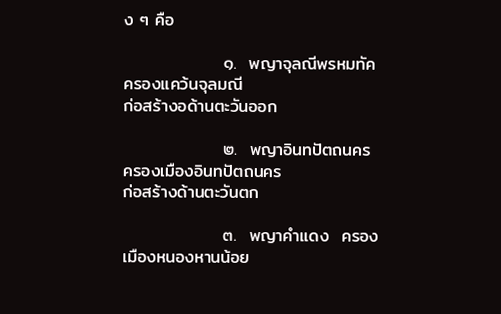ง ๆ คือ

                ๑.  พญาจุลณีพรหมทัค  ครองแคว้นจุลมณี                               ก่อสร้างอด้านตะวันออก

                ๒.  พญาอินทปัตถนคร  ครองเมืองอินทปัตถนคร                      ก่อสร้างด้านตะวันตก

                ๓.  พญาคำแดง  ครองเมืองหนองหานน้อย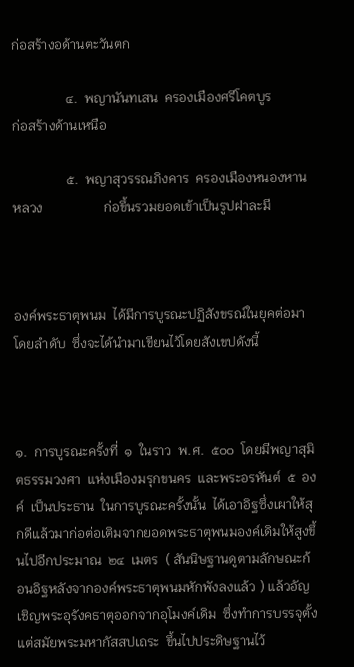ก่อสร้างอด้านตะวันตก

                ๔.  พญานันทเสน  ครองเมืองศรีโคตบูร                                   ก่อสร้างด้านเหนือ

                ๕.  พญาสุวรรณภิงคาร  ครองเมืองหนองหานหลวง                  ก่อขึ้นรวมยอดเข้าเป็นรูปฝาละมี



องค์พระธาตุพนม  ได้มีการบูรณะปฏิสังขรณ์ในยุคต่อมาโดยลำดับ  ซึ่งจะได้นำมาเขียนไว้โดยสังเขปดังนี้



๑.  การบูรณะครั้งที่  ๑  ในราว  พ.ศ.  ๕๐๐  โดยมีพญาสุมิตธรรมวงศา  แห่งเมืองมรุกขนคร  และพระอรหันต์  ๕  องค์  เป็นประธาน  ในการบูรณะครั้งนั้น  ได้เอาอิฐซึ่งเผาให้สุกดีแล้วมาก่อต่อเติมจากยอดพระธาตุพนมองค์เดิมให้สูงขึ้นไปอีกประมาณ  ๒๔  เมตร  ( สันนิษฐานดูตามลักษณะก้อนอิฐหลังจากองค์พระธาตุพนมหักพังลงแล้ว ) แล้วอัญเชิญพระอุรังคธาตุออกจากอุโมงค์เดิม  ซึ่งทำการบรรจุตั้งแต่สมัยพระมหากัสสปเถระ  ขึ้นไปประดิษฐานไว้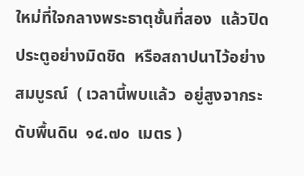ใหม่ที่ใจกลางพระธาตุชั้นที่สอง  แล้วปิดประตูอย่างมิดชิด  หรือสถาปนาไว้อย่างสมบูรณ์  ( เวลานี้พบแล้ว  อยู่สูงจากระดับพื้นดิน  ๑๔.๗๐  เมตร )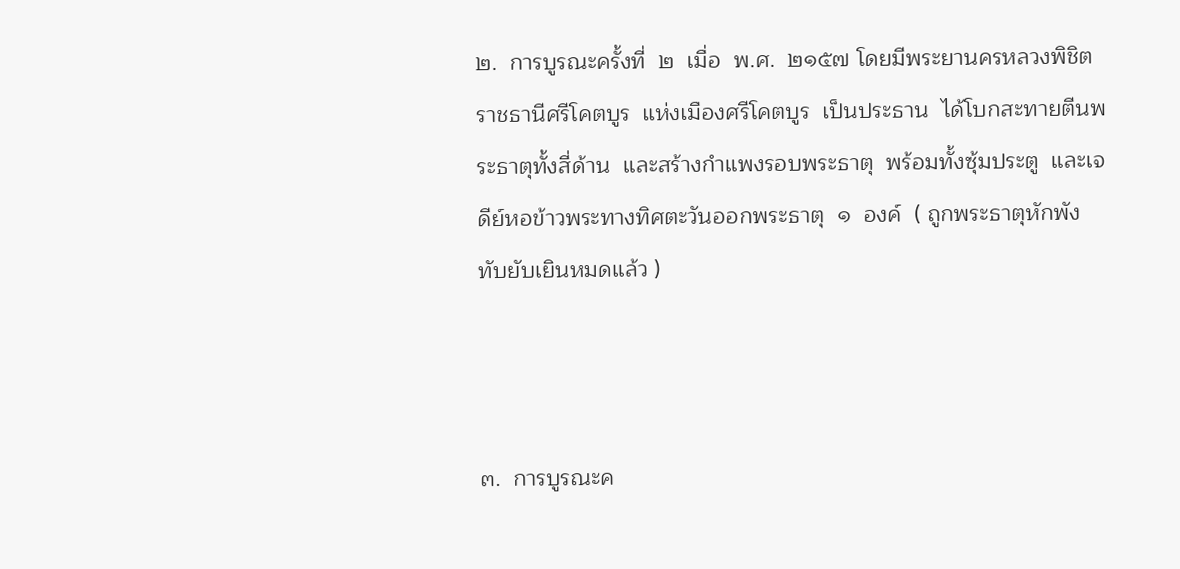๒.  การบูรณะครั้งที่  ๒  เมื่อ  พ.ศ.  ๒๑๕๗ โดยมีพระยานครหลวงพิชิตราชธานีศรีโคตบูร  แห่งเมืองศรีโคตบูร  เป็นประธาน  ได้โบกสะทายตีนพระธาตุทั้งสี่ด้าน  และสร้างกำแพงรอบพระธาตุ  พร้อมทั้งซุ้มประตู  และเจดีย์หอข้าวพระทางทิศตะวันออกพระธาตุ  ๑  องค์  ( ถูกพระธาตุหักพังทับยับเยินหมดแล้ว )



๓.  การบูรณะค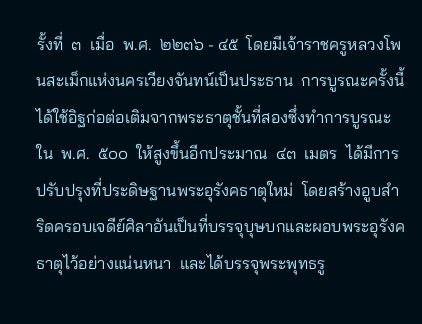รั้งที่  ๓  เมื่อ  พ.ศ.  ๒๒๓๖ - ๔๕  โดยมีเจ้าราชครูหลวงโพนสะเม็กแห่งนครเวียงจันทน์เป็นประธาน  การบูรณะครั้งนี้  ได้ใช้อิฐก่อต่อเติมจากพระธาตุชั้นที่สองซึ่งทำการบูรณะใน  พ.ศ.  ๕๐๐  ให้สูงขึ้นอีกประมาณ  ๔๓  เมตร  ได้มีการปรับปรุงที่ประดิษฐานพระอุรังคธาตุใหม่  โดยสร้างอูบสำริดครอบเจดีย์ศิลาอันเป็นที่บรรจุบุษบกและผอบพระอุรังคธาตุไว้อย่างแน่นหนา  และได้บรรจุพระพุทธรู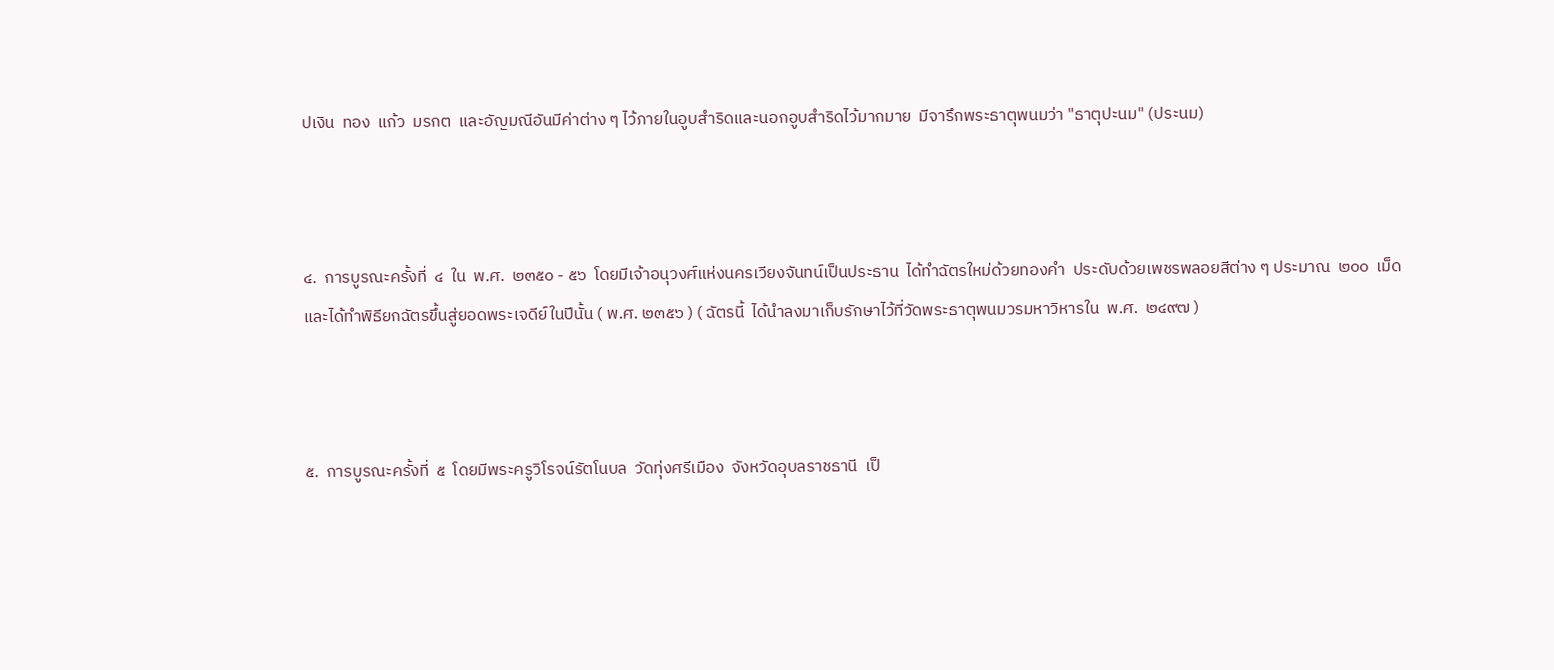ปเงิน  ทอง  แก้ว  มรกต  และอัญมณีอันมีค่าต่าง ๆ ไว้ภายในอูบสำริดและนอกอูบสำริดไว้มากมาย  มีจารึกพระธาตุพนมว่า "ธาตุปะนม" (ประนม)



๔.  การบูรณะครั้งที่  ๔  ใน  พ.ศ.  ๒๓๕๐ - ๕๖  โดยมีเจ้าอนุวงศ์แห่งนครเวียงจันทน์เป็นประธาน  ได้ทำฉัตรใหม่ด้วยทองคำ  ประดับด้วยเพชรพลอยสีต่าง ๆ ประมาณ  ๒๐๐  เม็ด  และได้ทำพิธียกฉัตรขึ้นสู่ยอดพระเจดีย์ในปีนั้น ( พ.ศ. ๒๓๕๖ ) ( ฉัตรนี้  ได้นำลงมาเก็บรักษาไว้ที่วัดพระธาตุพนมวรมหาวิหารใน  พ.ศ.  ๒๔๙๗ )



๕.  การบูรณะครั้งที่  ๕  โดยมีพระครูวิโรจน์รัตโนบล  วัดทุ่งศรีเมือง  จังหวัดอุบลราชธานี  เป็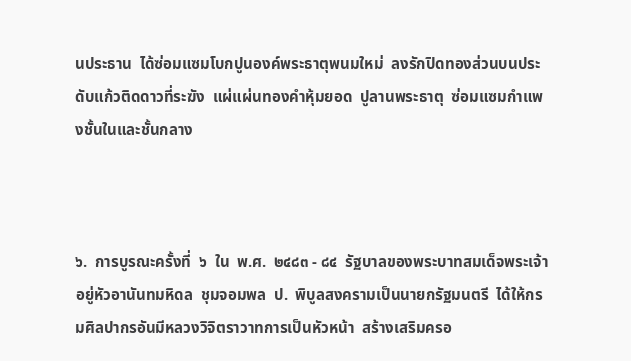นประธาน  ได้ซ่อมแซมโบกปูนองค์พระธาตุพนมใหม่  ลงรักปิดทองส่วนบนประดับแก้วติดดาวที่ระฆัง  แผ่แผ่นทองคำหุ้มยอด  ปูลานพระธาตุ  ซ่อมแซมกำแพงชั้นในและชั้นกลาง



๖.  การบูรณะครั้งที่  ๖  ใน  พ.ศ.  ๒๔๘๓ - ๘๔  รัฐบาลของพระบาทสมเด็จพระเจ้าอยู่หัวอานันทมหิดล  ชุมจอมพล  ป.  พิบูลสงครามเป็นนายกรัฐมนตรี  ได้ให้กรมศิลปากรอันมีหลวงวิจิตราวาทการเป็นหัวหน้า  สร้างเสริมครอ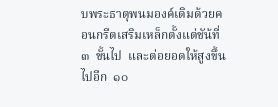บพระธาตุพนมองค์เดิมด้วยคอนกรีตเสริมเหล็กตั้งแต่ชัน้ที่  ๓  ขั้นไป  และต่อยอดให้สูงขึ้นไปอีก  ๑๐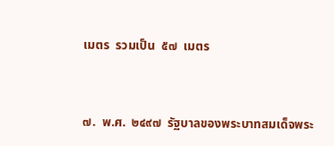เมตร  รวมเป็น  ๕๗  เมตร



๗.  พ.ศ.  ๒๔๙๗  รัฐบาลของพระบาทสมเด็จพระ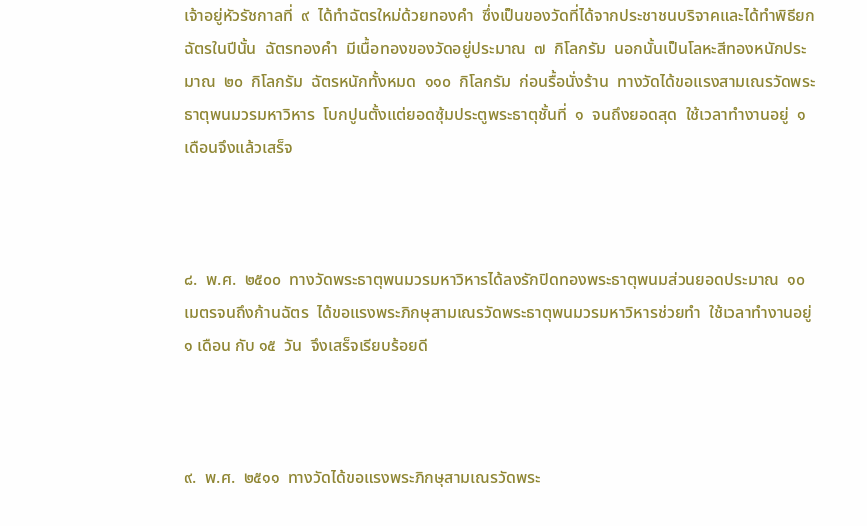เจ้าอยู่หัวรัชกาลที่  ๙  ได้ทำฉัตรใหม่ด้วยทองคำ  ซึ่งเป็นของวัดที่ได้จากประชาชนบริจาคและได้ทำพิธียกฉัตรในปีนั้น  ฉัตรทองคำ  มีเนื้อทองของวัดอยู่ประมาณ  ๗  กิโลกรัม  นอกนั้นเป็นโลหะสีทองหนักประมาณ  ๒๐  กิโลกรัม  ฉัตรหนักทั้งหมด  ๑๑๐  กิโลกรัม  ก่อนรื้อนั่งร้าน  ทางวัดได้ขอแรงสามเณรวัดพระธาตุพนมวรมหาวิหาร  โบกปูนตั้งแต่ยอดซุ้มประตูพระธาตุชั้นที่  ๑  จนถึงยอดสุด  ใช้เวลาทำงานอยู่  ๑  เดือนจึงแล้วเสร็จ



๘.  พ.ศ.  ๒๕๐๐  ทางวัดพระธาตุพนมวรมหาวิหารได้ลงรักปิดทองพระธาตุพนมส่วนยอดประมาณ  ๑๐  เมตรจนถึงก้านฉัตร  ได้ขอแรงพระภิกษุสามเณรวัดพระธาตุพนมวรมหาวิหารช่วยทำ  ใช้เวลาทำงานอยู่  ๑ เดือน กับ ๑๕  วัน  จึงเสร็จเรียบร้อยดี



๙.  พ.ศ.  ๒๕๑๑  ทางวัดได้ขอแรงพระภิกษุสามเณรวัดพระ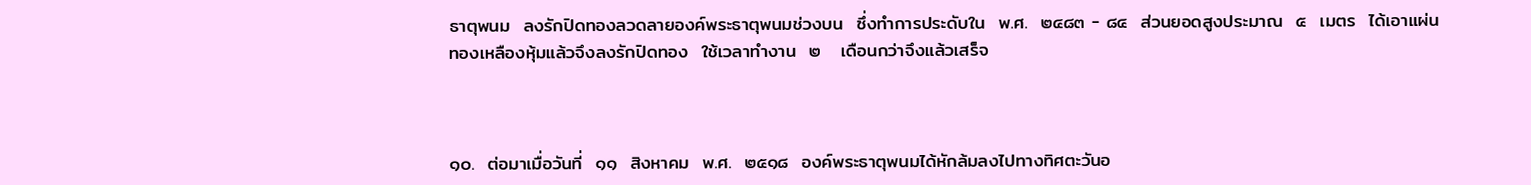ธาตุพนม  ลงรักปิดทองลวดลายองค์พระธาตุพนมช่วงบน  ซึ่งทำการประดับใน  พ.ศ.  ๒๔๘๓ - ๘๔  ส่วนยอดสูงประมาณ  ๕  เมตร  ได้เอาแผ่นทองเหลืองหุ้มแล้วจึงลงรักปิดทอง  ใช้เวลาทำงาน  ๒   เดือนกว่าจึงแล้วเสร็จ



๑๐.  ต่อมาเมื่อวันที่  ๑๑  สิงหาคม  พ.ศ.  ๒๕๑๘  องค์พระธาตุพนมได้หักล้มลงไปทางทิศตะวันอ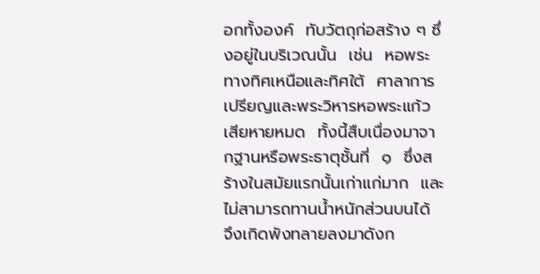อกทั้งองค์  ทับวัตถุก่อสร้าง ๆ ซึ่งอยู่ในบริเวณนั้น  เช่น  หอพระทางทิศเหนือและทิศใต้  ศาลาการเปรียญและพระวิหารหอพระแก้วเสียหายหมด  ทั้งนี้สืบเนื่องมาจากฐานหรือพระธาตุชั้นที่  ๑  ซึ่งสร้างในสมัยแรกนั้นเก่าแก่มาก  และไม่สามารถทานน้ำหนักส่วนบนได้  จึงเกิดพังทลายลงมาดังก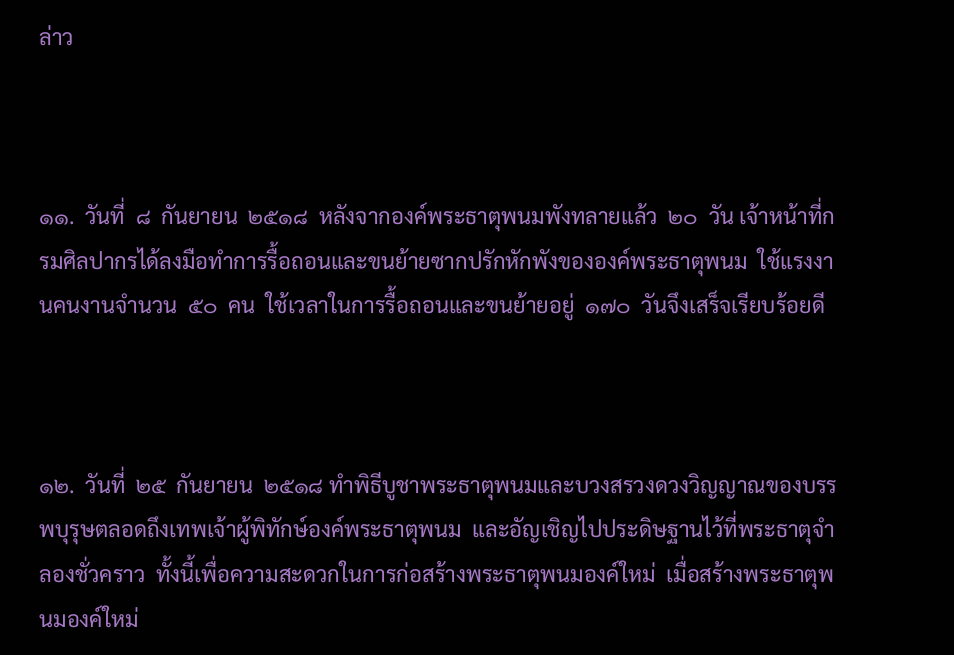ล่าว



๑๑.  วันที่  ๘  กันยายน  ๒๕๑๘  หลังจากองค์พระธาตุพนมพังทลายแล้ว  ๒๐  วัน เจ้าหน้าที่กรมศิลปากรได้ลงมือทำการรื้อถอนและขนย้ายซากปรักหักพังขององค์พระธาตุพนม  ใช้แรงงานคนงานจำนวน  ๕๐  คน  ใช้เวลาในการรื้อถอนและขนย้ายอยู่  ๑๗๐  วันจึงเสร็จเรียบร้อยดี



๑๒.  วันที่  ๒๕  กันยายน  ๒๕๑๘ ทำพิธีบูชาพระธาตุพนมและบวงสรวงดวงวิญญาณของบรรพบุรุษตลอดถึงเทพเจ้าผู้พิทักษ์องค์พระธาตุพนม  และอัญเชิญไปประดิษฐานไว้ที่พระธาตุจำลองชั่วคราว  ทั้งนี้เพื่อความสะดวกในการก่อสร้างพระธาตุพนมองค์ใหม่  เมื่อสร้างพระธาตุพนมองค์ใหม่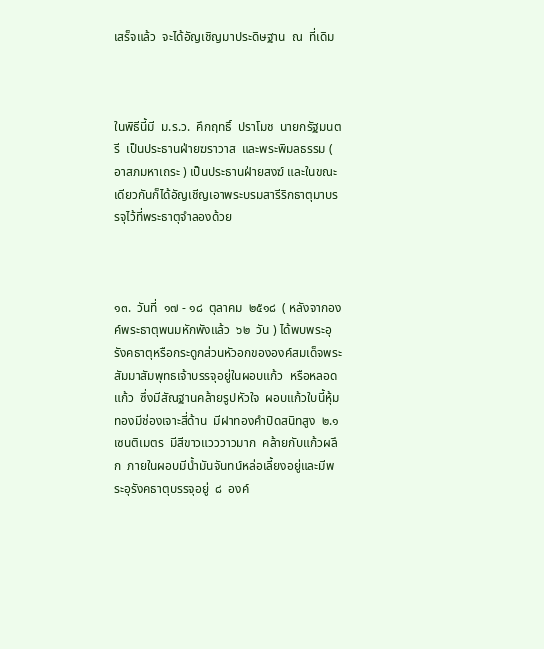เสร็จแล้ว  จะได้อัญเชิญมาประดิษฐาน  ณ  ที่เดิม



ในพิธีนี้มี  ม.ร.ว.  คึกฤทธิ์  ปราโมช  นายกรัฐมนตรี  เป็นประธานฝ่ายฆราวาส  และพระพิมลธรรม ( อาสภมหาเถระ ) เป็นประธานฝ่ายสงฆ์ และในขณะเดียวกันก็ได้อัญเชีญเอาพระบรมสารีริกธาตุมาบรรจุไว้ที่พระธาตุจำลองด้วย



๑๓.  วันที่  ๑๗ - ๑๘  ตุลาคม  ๒๕๑๘  ( หลังจากองค์พระธาตุพนมหักพังแล้ว  ๖๒  วัน ) ได้พบพระอุรังคธาตุหรือกระดูกส่วนหัวอกขององค์สมเด็จพระสัมมาสัมพุทธเจ้าบรรจุอยู่ในผอบแก้ว  หรือหลอดแก้ว  ซึ่งมีสัณฐานคล้ายรูปหัวใจ  ผอบแก้วใบนี้หุ้มทองมีช่องเจาะสี่ด้าน  มีฝาทองคำปิดสนิทสูง  ๒.๑  เซนติเมตร  มีสีขาวแวววาวมาก  คล้ายกับแก้วผลึก  ภายในผอบมีน้ำมันจันทน์หล่อเลี้ยงอยู่และมีพระอุรังคธาตุบรรจุอยู่  ๘  องค์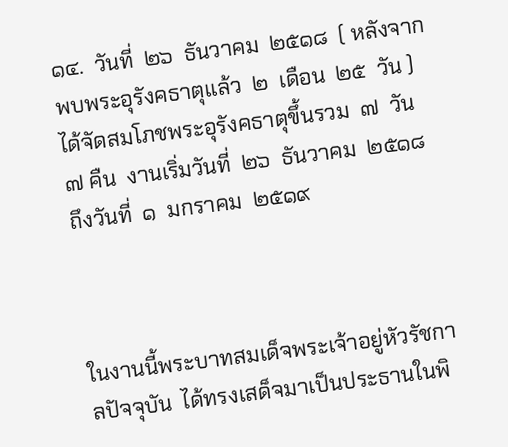๑๔.  วันที่  ๒๖  ธันวาคม  ๒๕๑๘  ( หลังจากพบพระอุรังคธาตุแล้ว  ๒  เดือน  ๒๕  วัน ) ได้จัดสมโภชพระอุรังคธาตุขึ้นรวม  ๗  วัน ๗ คืน  งานเริ่มวันที่  ๒๖  ธันวาคม  ๒๕๑๘  ถึงวันที่  ๑  มกราคม  ๒๕๑๙



ในงานนี้พระบาทสมเด็จพระเจ้าอยู่หัวรัชกาลปัจจุบัน  ได้ทรงเสด็จมาเป็นประธานในพิ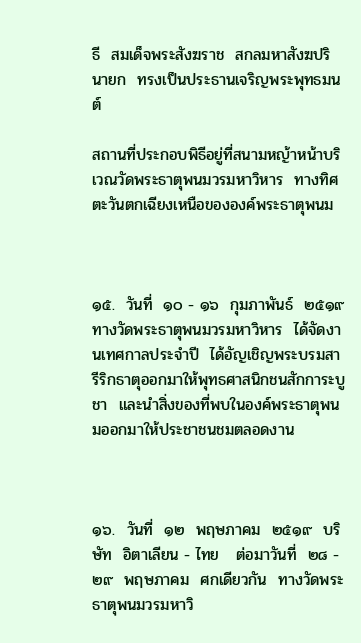ธี  สมเด็จพระสังฆราช  สกลมหาสังฆปรินายก  ทรงเป็นประธานเจริญพระพุทธมนต์

สถานที่ประกอบพิธีอยู่ที่สนามหญ้าหน้าบริเวณวัดพระธาตุพนมวรมหาวิหาร  ทางทิศตะวันตกเฉียงเหนือขององค์พระธาตุพนม



๑๕.  วันที่  ๑๐ - ๑๖  กุมภาพันธ์  ๒๕๑๙  ทางวัดพระธาตุพนมวรมหาวิหาร  ได้จัดงานเทศกาลประจำปี  ได้อัญเชิญพระบรมสารีริกธาตุออกมาให้พุทธศาสนิกชนสักการะบูชา  และนำสิ่งของที่พบในองค์พระธาตุพนมออกมาให้ประชาชนชมตลอดงาน



๑๖.  วันที่  ๑๒  พฤษภาคม  ๒๕๑๙  บริษัท  อิตาเลียน - ไทย   ต่อมาวันที่  ๒๘ - ๒๙  พฤษภาคม  ศกเดียวกัน  ทางวัดพระธาตุพนมวรมหาวิ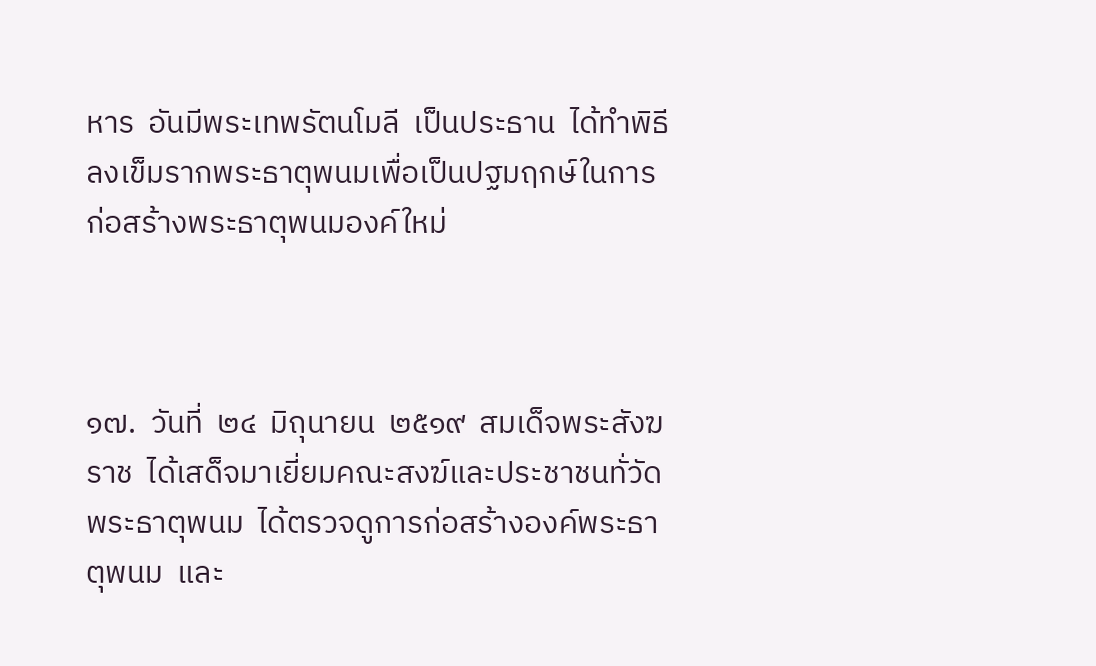หาร  อันมีพระเทพรัตนโมลี  เป็นประธาน  ได้ทำพิธีลงเข็มรากพระธาตุพนมเพื่อเป็นปฐมฤกษ์ในการก่อสร้างพระธาตุพนมองค์ใหม่



๑๗.  วันที่  ๒๔  มิถุนายน  ๒๕๑๙  สมเด็จพระสังฆราช  ได้เสด็จมาเยี่ยมคณะสงฆ์และประชาชนทั่วัดพระธาตุพนม  ได้ตรวจดูการก่อสร้างองค์พระธาตุพนม  และ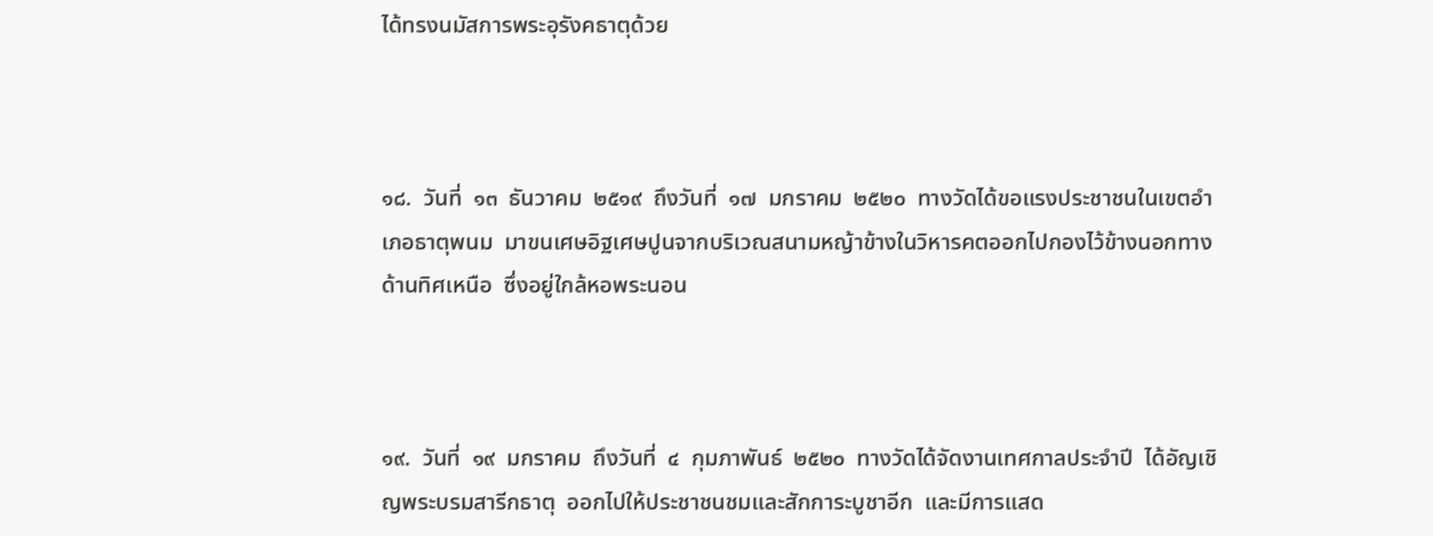ได้ทรงนมัสการพระอุรังคธาตุด้วย



๑๘.  วันที่  ๑๓  ธันวาคม  ๒๕๑๙  ถึงวันที่  ๑๗  มกราคม  ๒๕๒๐  ทางวัดได้ขอแรงประชาชนในเขตอำเภอธาตุพนม  มาขนเศษอิฐเศษปูนจากบริเวณสนามหญ้าข้างในวิหารคตออกไปกองไว้ข้างนอกทางด้านทิศเหนือ  ซึ่งอยู่ใกล้หอพระนอน



๑๙.  วันที่  ๑๙  มกราคม  ถึงวันที่  ๔  กุมภาพันธ์  ๒๕๒๐  ทางวัดได้จัดงานเทศกาลประจำปี  ได้อัญเชิญพระบรมสารีกธาตุ  ออกไปให้ประชาชนชมและสักการะบูชาอีก  และมีการแสด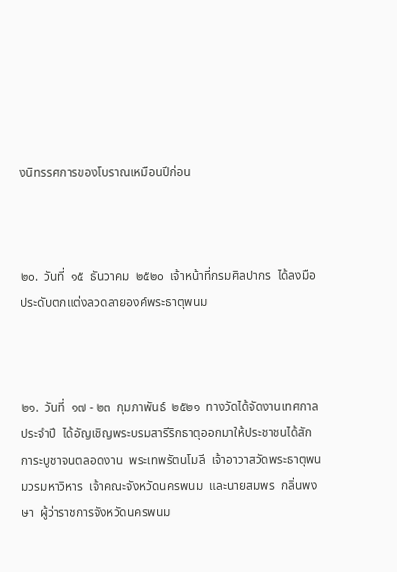งนิทรรศการของโบราณเหมือนปีก่อน



๒๐.  วันที่  ๑๕  ธันวาคม  ๒๕๒๐  เจ้าหน้าที่กรมศิลปากร  ได้ลงมือประดับตกแต่งลวดลายองค์พระธาตุพนม



๒๑.  วันที่  ๑๗ - ๒๓  กุมภาพันธ์  ๒๕๒๑  ทางวัดได้จัดงานเทศกาลประจำปี  ได้อัญเชิญพระบรมสารีริกธาตุออกมาให้ประชาชนได้สักการะบูชาจนตลอดงาน  พระเทพรัตนโมลี  เจ้าอาวาสวัดพระธาตุพนมวรมหาวิหาร  เจ้าคณะจังหวัดนครพนม  และนายสมพร  กลิ่นพงษา  ผู้ว่าราชการจังหวัดนครพนม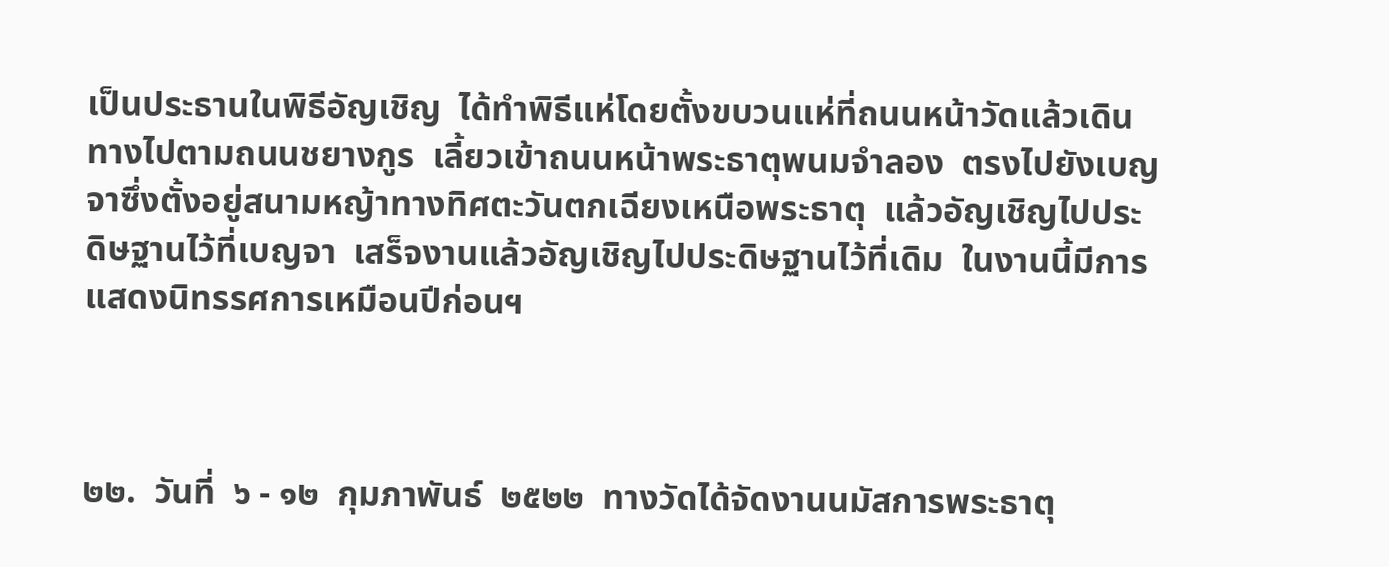เป็นประธานในพิธีอัญเชิญ  ได้ทำพิธีแห่โดยตั้งขบวนแห่ที่ถนนหน้าวัดแล้วเดินทางไปตามถนนชยางกูร  เลี้ยวเข้าถนนหน้าพระธาตุพนมจำลอง  ตรงไปยังเบญจาซึ่งตั้งอยู่สนามหญ้าทางทิศตะวันตกเฉียงเหนือพระธาตุ  แล้วอัญเชิญไปประดิษฐานไว้ที่เบญจา  เสร็จงานแล้วอัญเชิญไปประดิษฐานไว้ที่เดิม  ในงานนี้มีการแสดงนิทรรศการเหมือนปีก่อนฯ



๒๒.  วันที่  ๖ - ๑๒  กุมภาพันธ์  ๒๕๒๒  ทางวัดได้จัดงานนมัสการพระธาตุ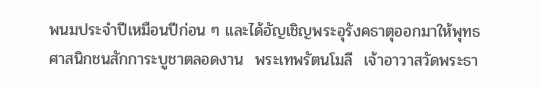พนมประจำปีเหมือนปีก่อน ๆ และได้อัญเชิญพระอุรังคธาตุออกมาให้พุทธศาสนิกชนสักการะบูชาตลอดงาน  พระเทพรัตนโมลี  เจ้าอาวาสวัดพระธา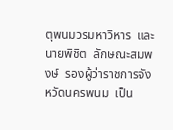ตุพนมวรมหาวิหาร  และนายพิชิต  ลักษณะสมพงษ์  รองผู้ว่าราชการจังหวัดนครพนม  เป็น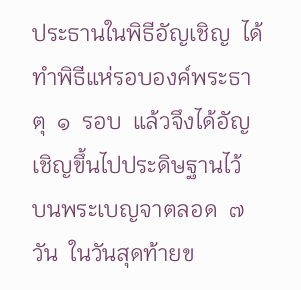ประธานในพิธีอัญเชิญ  ได้ทำพิธีแห่รอบองค์พระธาตุ  ๑  รอบ  แล้วจึงได้อัญเชิญขึ้นไปประดิษฐานไว้  บนพระเบญจาตลอด  ๗  วัน  ในวันสุดท้ายข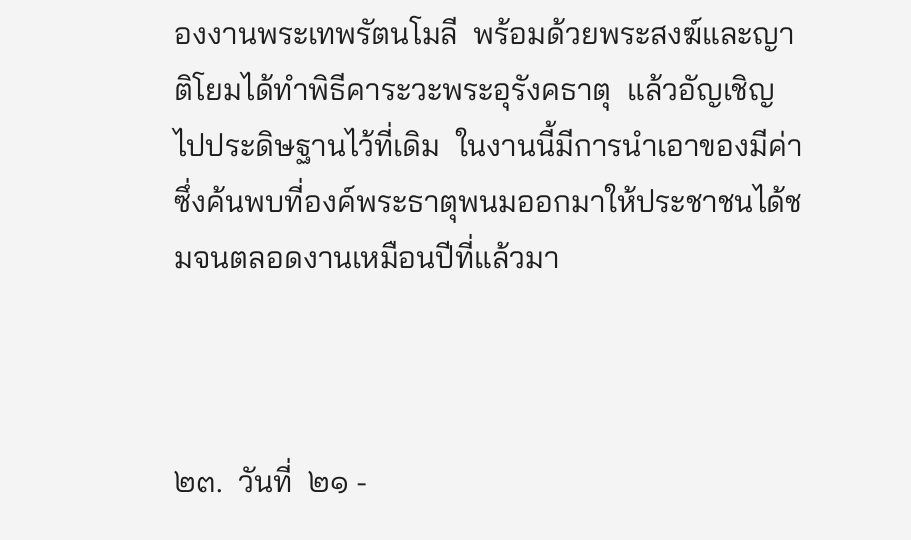องงานพระเทพรัตนโมลี  พร้อมด้วยพระสงฆ์และญาติโยมได้ทำพิธีคาระวะพระอุรังคธาตุ  แล้วอัญเชิญไปประดิษฐานไว้ที่เดิม  ในงานนี้มีการนำเอาของมีค่าซึ่งค้นพบที่องค์พระธาตุพนมออกมาให้ประชาชนได้ชมจนตลอดงานเหมือนปีที่แล้วมา



๒๓.  วันที่  ๒๑ -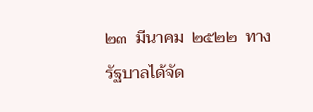๒๓  มีนาคม  ๒๕๒๒  ทางรัฐบาลได้จัด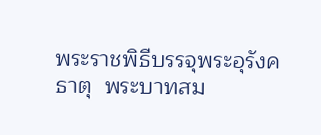พระราชพิธีบรรจุพระอุรังคธาตุ  พระบาทสม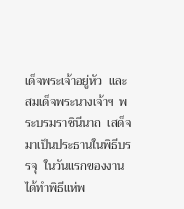เด็จพระเจ้าอยู่หัว  และสมเด็จพระนางเจ้าฯ  พระบรมราชินีนาถ  เสด็จมาเป็นประธานในพิธีบรรจุ  ในวันแรกของงานได้ทำพิธีแห่พ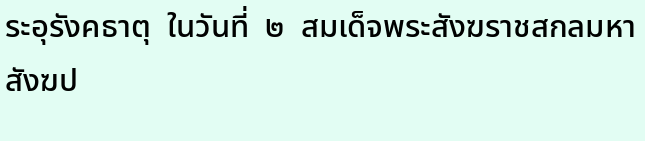ระอุรังคธาตุ  ในวันที่  ๒  สมเด็จพระสังฆราชสกลมหาสังฆป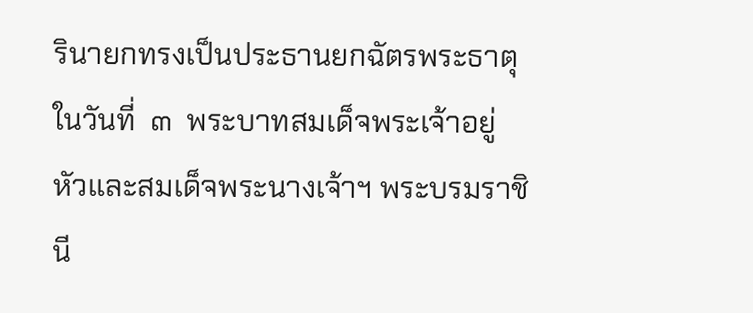รินายกทรงเป็นประธานยกฉัตรพระธาตุ  ในวันที่  ๓  พระบาทสมเด็จพระเจ้าอยู่หัวและสมเด็จพระนางเจ้าฯ พระบรมราชินี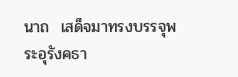นาถ  เสด็จมาทรงบรรจุพระอุรังคธา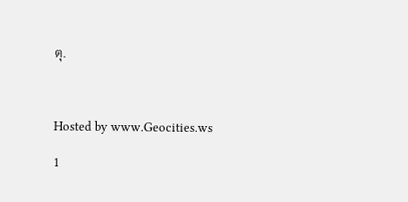ตุ.



Hosted by www.Geocities.ws

1